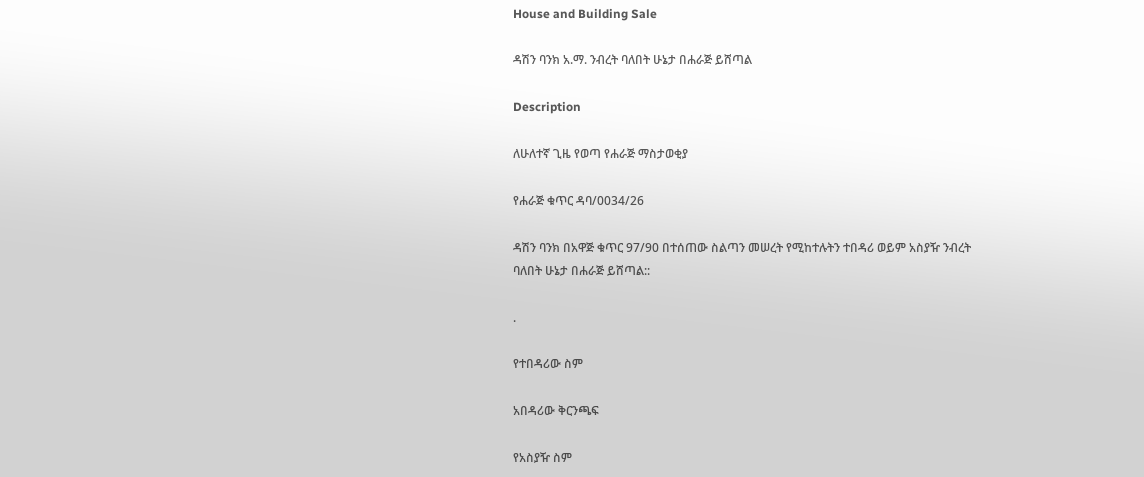House and Building Sale

ዳሽን ባንክ አ.ማ. ንብረት ባለበት ሁኔታ በሐራጅ ይሸጣል

Description

ለሁለተኛ ጊዜ የወጣ የሐራጅ ማስታወቂያ

የሐራጅ ቁጥር ዳባ/0034/26

ዳሽን ባንክ በአዋጅ ቁጥር 97/90 በተሰጠው ስልጣን መሠረት የሚከተሉትን ተበዳሪ ወይም አስያዥ ንብረት ባለበት ሁኔታ በሐራጅ ይሸጣል::

.

የተበዳሪው ስም

አበዳሪው ቅርንጫፍ

የአስያዥ ስም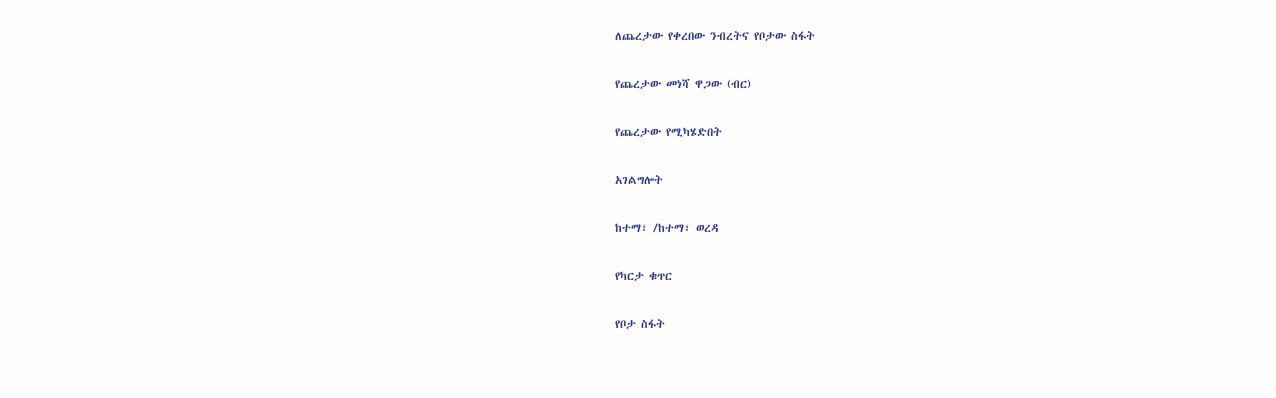ለጨረታው የቀረበው ንብረትና የቦታው ስፋት

የጨረታው መነሻ ዋጋው (ብር)

የጨረታው የሚካሄድበት

አገልግሎት

ከተማ፣ /ከተማ፣ ወረዳ

የካርታ ቁጥር

የቦታ ስፋት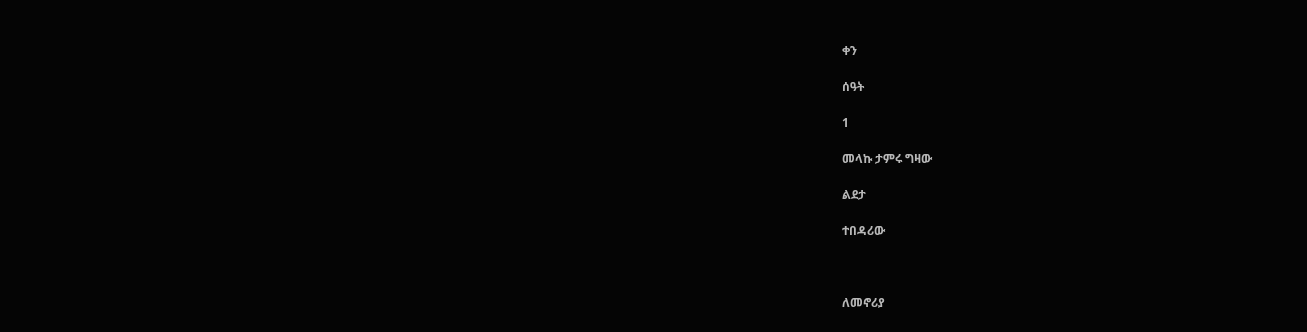ቀን

ሰዓት

1

መላኩ ታምሩ ግዛው

ልደታ

ተበዳሪው



ለመኖሪያ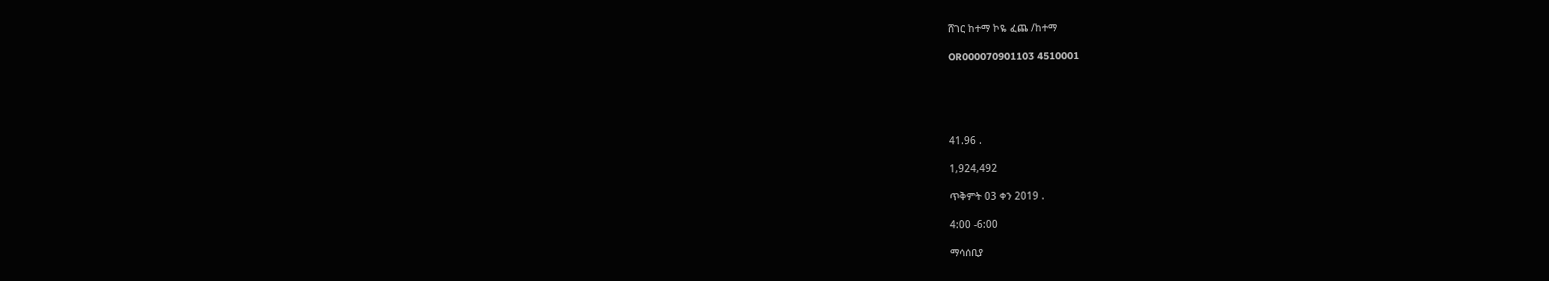ሸገር ከተማ ኮዬ ፈጨ /ከተማ

OR000070901103 4510001





41.96 .

1,924,492

ጥቅምት 03 ቀን 2019 .

4:00 -6:00

ማሳሰቢያ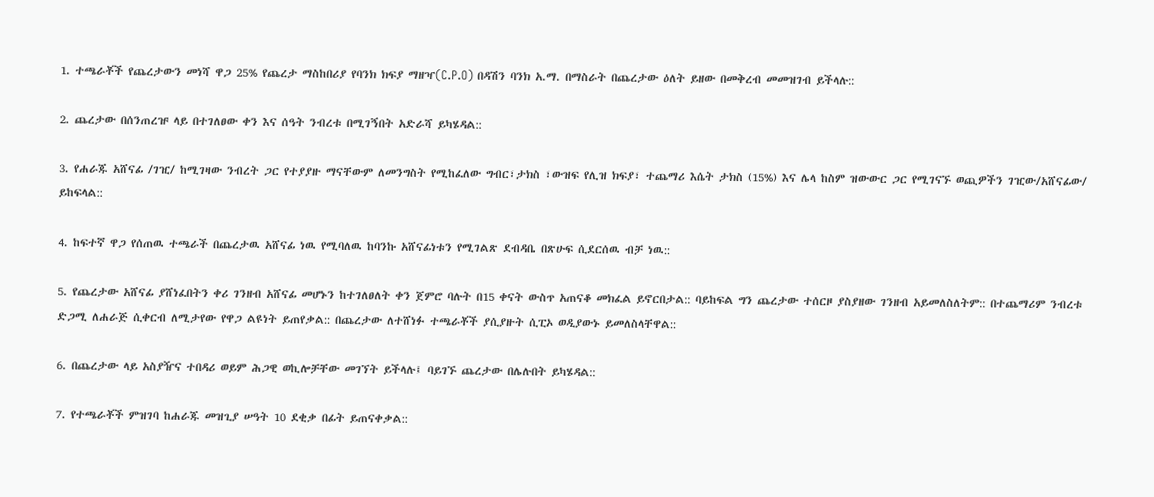1. ተጫራቾች የጨረታውን መነሻ ዋጋ 25% የጨረታ ማስከበሪያ የባንክ ክፍያ ማዘዣ(C.P.O) በዳሽን ባንክ አ.ማ. በማስራት በጨረታው ዕለት ይዘው በመቅረብ መመዝገብ ይችላሉ::

2. ጨረታው በሰንጠረዡ ላይ በተገለፀው ቀን እና ሰዓት ንብረቱ በሚገኝበት አድራሻ ይካሄዳል::

3. የሐራጁ አሸናፊ /ገዢ/ ከሚገዛው ንብረት ጋር የተያያዙ ማናቸውም ለመንግስት የሚከፈለው ግብር፣ታክስ ፣ውዝፍ የሊዝ ክፍያ፣ ተጨማሪ እሴት ታክስ (15%) እና ሌላ ከስም ዝውውር ጋር የሚገናኙ ወጪዎችን ገዢው/አሸናፊው/ ይከፍላል::

4. ከፍተኛ ዋጋ የሰጠዉ ተጫራች በጨረታዉ አሸናፊ ነዉ የሚባለዉ ከባንኩ አሸናፊነቱን የሚገልጽ ደብዳቤ በጽሁፍ ሲደርሰዉ ብቻ ነዉ::

5. የጨረታው አሸናፊ ያሸነፈበትን ቀሪ ገንዘብ አሸናፊ መሆኑን ከተገለፀለት ቀን ጀምሮ ባሉት በ15 ቀናት ውስጥ አጠናቆ መክፈል ይኖርበታል:: ባይከፍል ግን ጨረታው ተሰርዞ ያስያዘው ገንዘብ አይመለስለትም:: በተጨማሪም ንብረቱ ድጋሚ ለሐራጅ ሲቀርብ ለሚታየው የዋጋ ልዩነት ይጠየቃል:: በጨረታው ለተሸነፉ ተጫራቾች ያሲያዙት ሲፒኦ ወዲያውኑ ይመለስላቸዋል::

6. በጨረታው ላይ አስያዥና ተበዳሪ ወይም ሕጋዊ ወኪሎቻቸው መገኘት ይችላሉ፤ ባይገኙ ጨረታው በሌሉበት ይካሄዳል::

7. የተጫራቾች ምዝገባ ከሐራጁ መዝጊያ ሠዓት 10 ደቂቃ በፊት ይጠናቀቃል::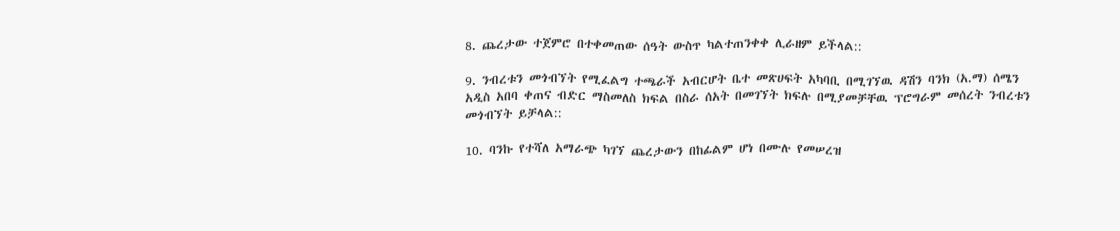8. ጨረታው ተጀምሮ በተቀመጠው ሰዓት ውስጥ ካልተጠንቀቀ ሊራዘም ይችላል::

9. ንብረቱን መጎብኘት የሚፈልግ ተጫራች አብርሆት ቤተ መጽሀፍት አካባቢ በሚገኘዉ ዳሽን ባንክ (አ.ማ) ሰሜን አዲስ አበባ ቀጠና ብድር ማስመለስ ክፍል በስራ ሰአት በመገኘት ክፍሉ በሚያመቻቸዉ ፕሮግራም መሰረት ንብረቱን መጎብኘት ይቻላል::

10. ባንኩ የተሻለ አማራጭ ካገኘ ጨረታውን በከፊልም ሆነ በሙሉ የመሠረዝ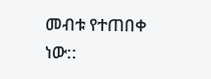መብቱ የተጠበቀ ነው::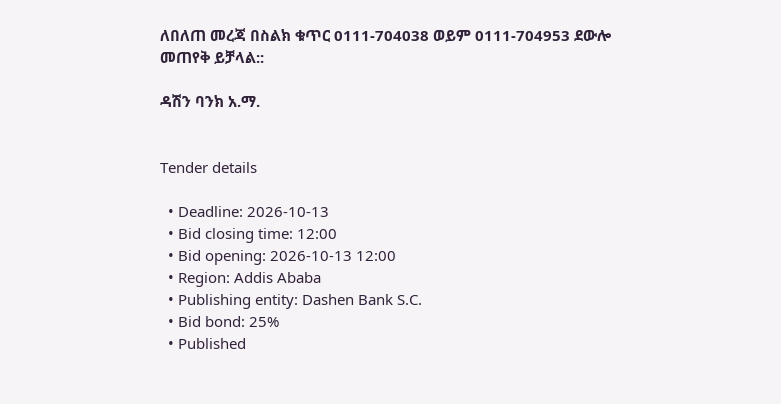ለበለጠ መረጃ በስልክ ቁጥር 0111-704038 ወይም 0111-704953 ደውሎ መጠየቅ ይቻላል::

ዳሽን ባንክ አ.ማ.


Tender details

  • Deadline: 2026-10-13
  • Bid closing time: 12:00
  • Bid opening: 2026-10-13 12:00
  • Region: Addis Ababa
  • Publishing entity: Dashen Bank S.C.
  • Bid bond: 25%
  • Published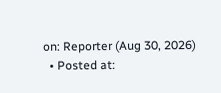on: Reporter (Aug 30, 2026)
  • Posted at: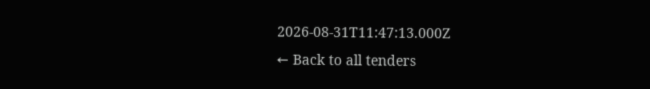2026-08-31T11:47:13.000Z
← Back to all tenders